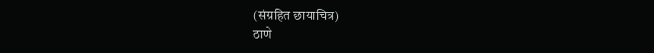(संग्रहित छायाचित्र)
ठाणे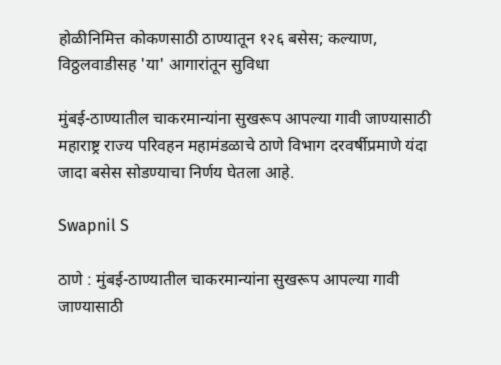होळीनिमित्त कोकणसाठी ठाण्यातून १२६ बसेस; कल्याण, विठ्ठलवाडीसह 'या' आगारांतून सुविधा

मुंबई-ठाण्यातील चाकरमान्यांना सुखरूप आपल्या गावी जाण्यासाठी महाराष्ट्र राज्य परिवहन महामंडळाचे ठाणे विभाग दरवर्षीप्रमाणे यंदा जादा बसेस सोडण्याचा निर्णय घेतला आहे.

Swapnil S

ठाणे : मुंबई-ठाण्यातील चाकरमान्यांना सुखरूप आपल्या गावी जाण्यासाठी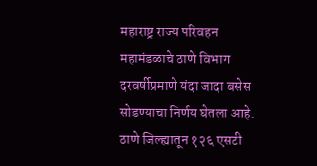महाराष्ट्र राज्य परिवहन महामंडळाचे ठाणे विभाग दरवर्षीप्रमाणे यंदा जादा बसेस सोडण्याचा निर्णय घेतला आहे. ठाणे जिल्ह्यातून १२६ एसटी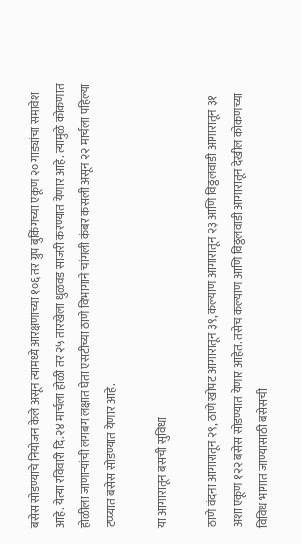बसेस सोडण्याचे नियोजन केले असून त्यामध्ये आरक्षणाच्या १०६ तर ग्रुप बुकिंगच्या एकूण २० गाड्यांचा समावेश आहे. येत्या रविवारी दि.२४ मार्चला होळी तर २५ तारखेला धुळवड साजरी करण्यात येणार आहे. त्यामुळे कोकणात होळीला जाणाऱ्यांची लगबग लक्षात घेता एसटीच्या ठाणे विभागाने चांगली कंबर कसली असून २२ मार्चला पहिल्या टप्प्यात बसेस सोडण्यात येणार आहे.

या आगारातून बसची सुविधा

ठाणे वंदना आगारातून २९, ठाणे खोपट आगारातून ३९, कल्याण आगारातून २३ आणि विठ्ठलवाडी आगारातून ३१ अशा एकूण १२२ बसेस सोडण्यात येणार आहेत. तसेच कल्याण आणि विठ्ठलवाडी आगारातून देखील कोकणच्या विविध भागात जाण्यासाठी बसेसची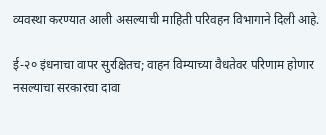व्यवस्था करण्यात आली असल्याची माहिती परिवहन विभागाने दिली आहे.

ई-२० इंधनाचा वापर सुरक्षितच; वाहन विम्याच्या वैधतेवर परिणाम होणार नसल्याचा सरकारचा दावा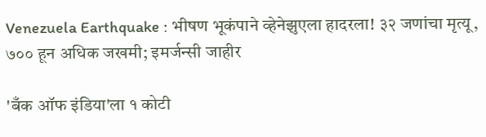Venezuela Earthquake : भीषण भूकंपाने व्हेनेझुएला हादरला! ३२ जणांचा मृत्यू, ७०० हून अधिक जखमी; इमर्जन्सी जाहीर

'बँक ऑफ इंडिया'ला १ कोटी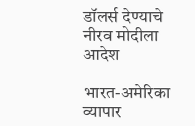डॉलर्स देण्याचे नीरव मोदीला आदेश

भारत-अमेरिका व्यापार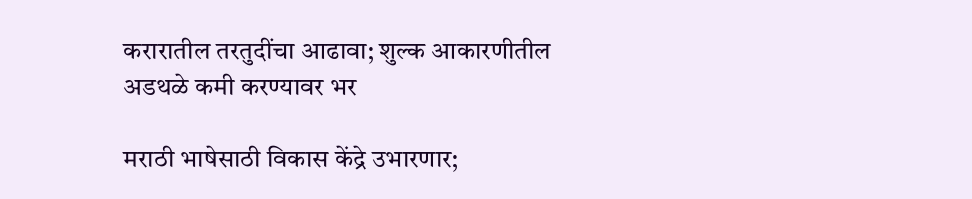करारातील तरतुदींचा आढावा; शुल्क आकारणीतील अडथळे कमी करण्यावर भर

मराठी भाषेसाठी विकास केंद्रे उभारणार;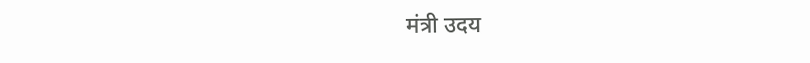मंत्री उदय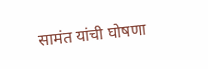सामंत यांची घोषणा